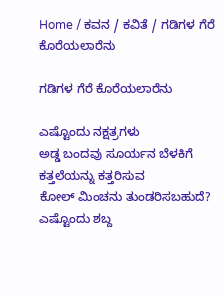Home / ಕವನ / ಕವಿತೆ / ಗಡಿಗಳ ಗೆರೆ ಕೊರೆಯಲಾರೆನು

ಗಡಿಗಳ ಗೆರೆ ಕೊರೆಯಲಾರೆನು

ಎಷ್ಟೊಂದು ನಕ್ಷತ್ರಗಳು
ಅಡ್ಡ ಬಂದವು ಸೂರ್ಯನ ಬೆಳಕಿಗೆ
ಕತ್ತಲೆಯನ್ನು ಕತ್ತರಿಸುವ
ಕೋಲ್ ಮಿಂಚನು ತುಂಡರಿಸಬಹುದೆ?
ಎಷ್ಟೊಂದು ಶಬ್ದ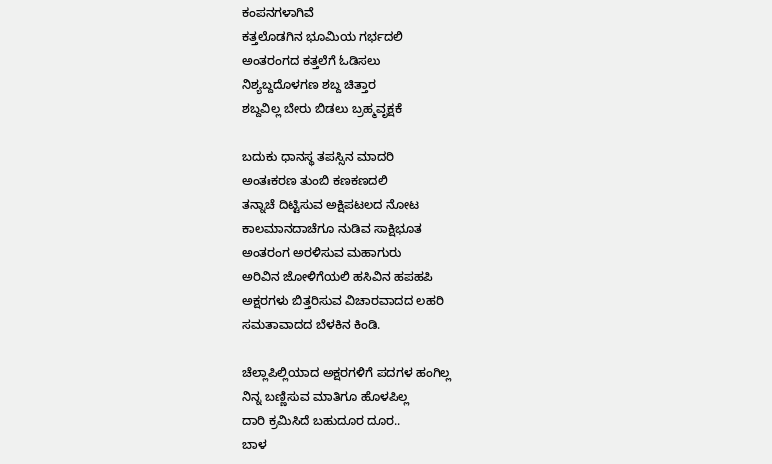ಕಂಪನಗಳಾಗಿವೆ
ಕತ್ತಲೊಡಗಿನ ಭೂಮಿಯ ಗರ್ಭದಲಿ
ಅಂತರಂಗದ ಕತ್ತಲೆಗೆ ಓಡಿಸಲು
ನಿಶ್ಯಬ್ದದೊಳಗಣ ಶಬ್ದ ಚಿತ್ತಾರ
ಶಬ್ದವಿಲ್ಲ ಬೇರು ಬಿಡಲು ಬ್ರಹ್ಮವೃಕ್ಷಕೆ

ಬದುಕು ಧಾನಸ್ಥ ತಪಸ್ಸಿನ ಮಾದರಿ
ಅಂತಃಕರಣ ತುಂಬಿ ಕಣಕಣದಲಿ
ತನ್ನಾಚೆ ದಿಟ್ಟಿಸುವ ಅಕ್ಷಿಪಟಲದ ನೋಟ
ಕಾಲಮಾನದಾಚೆಗೂ ನುಡಿವ ಸಾಕ್ಷಿಭೂತ
ಅಂತರಂಗ ಅರಳಿಸುವ ಮಹಾಗುರು
ಅರಿವಿನ ಜೋಳಿಗೆಯಲಿ ಹಸಿವಿನ ಹಪಹಪಿ
ಅಕ್ಷರಗಳು ಬಿತ್ತರಿಸುವ ವಿಚಾರವಾದದ ಲಹರಿ
ಸಮತಾವಾದದ ಬೆಳಕಿನ ಕಿಂಡಿ.

ಚೆಲ್ಲಾಪಿಲ್ಲಿಯಾದ ಅಕ್ಷರಗಳಿಗೆ ಪದಗಳ ಹಂಗಿಲ್ಲ
ನಿನ್ನ ಬಣ್ಣಿಸುವ ಮಾತಿಗೂ ಹೊಳಪಿಲ್ಲ
ದಾರಿ ಕ್ರಮಿಸಿದೆ ಬಹುದೂರ ದೂರ..
ಬಾಳ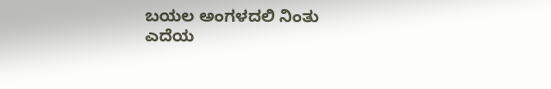ಬಯಲ ಅಂಗಳದಲಿ ನಿಂತು
ಎದೆಯ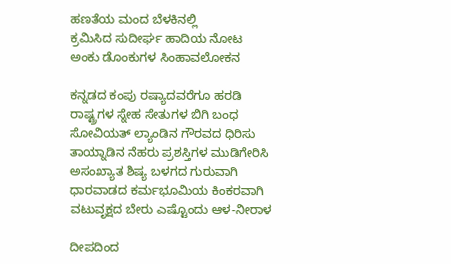ಹಣತೆಯ ಮಂದ ಬೆಳಕಿನಲ್ಲಿ
ಕ್ರಮಿಸಿದ ಸುದೀರ್ಘ ಹಾದಿಯ ನೋಟ
ಅಂಕು ಡೊಂಕುಗಳ ಸಿಂಹಾವಲೋಕನ

ಕನ್ನಡದ ಕಂಪು ರಷ್ಯಾದವರೆಗೂ ಹರಡಿ
ರಾಷ್ಟ್ರಗಳ ಸ್ನೇಹ ಸೇತುಗಳ ಬಿಗಿ ಬಂಧ
ಸೋವಿಯತ್ ಲ್ಯಾಂಡಿನ ಗೌರವದ ಧಿರಿಸು
ತಾಯ್ನಾಡಿನ ನೆಹರು ಪ್ರಶಸ್ತಿಗಳ ಮುಡಿಗೇರಿಸಿ
ಅಸಂಖ್ಯಾತ ಶಿಷ್ಯ ಬಳಗದ ಗುರುವಾಗಿ
ಧಾರವಾಡದ ಕರ್ಮಭೂಮಿಯ ಕಿಂಕರವಾಗಿ
ವಟುವೃಕ್ಷದ ಬೇರು ಎಷ್ಟೊಂದು ಆಳ-ನೀರಾಳ

ದೀಪದಿಂದ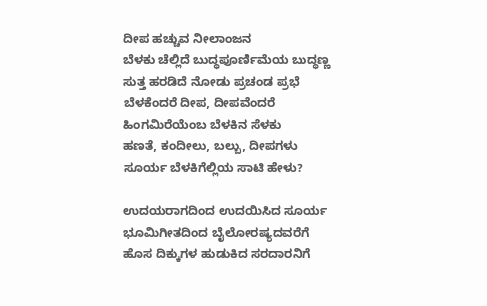ದೀಪ ಹಚ್ಚುವ ನೀಲಾಂಜನ
ಬೆಳಕು ಚೆಲ್ಲಿದೆ ಬುದ್ಧಪೂರ್ಣಿಮೆಯ ಬುದ್ಧಣ್ಣ
ಸುತ್ತ ಹರಡಿದೆ ನೋಡು ಪ್ರಚಂಡ ಪ್ರಭೆ
ಬೆಳಕೆಂದರೆ ದೀಪ, ದೀಪವೆಂದರೆ
ಹಿಂಗಮಿರೆಯೆಂಬ ಬೆಳಕಿನ ಸೆಳಕು
ಹಣತೆ, ಕಂದೀಲು, ಬಲ್ಬು, ದೀಪಗಳು
ಸೂರ್ಯ ಬೆಳಕಿಗೆಲ್ಲಿಯ ಸಾಟಿ ಹೇಳು?

ಉದಯರಾಗದಿಂದ ಉದಯಿಸಿದ ಸೂರ್ಯ
ಭೂಮಿಗೀತದಿಂದ ಬೈಲೋರಷ್ಯದವರೆಗೆ
ಹೊಸ ದಿಕ್ಕುಗಳ ಹುಡುಕಿದ ಸರದಾರನಿಗೆ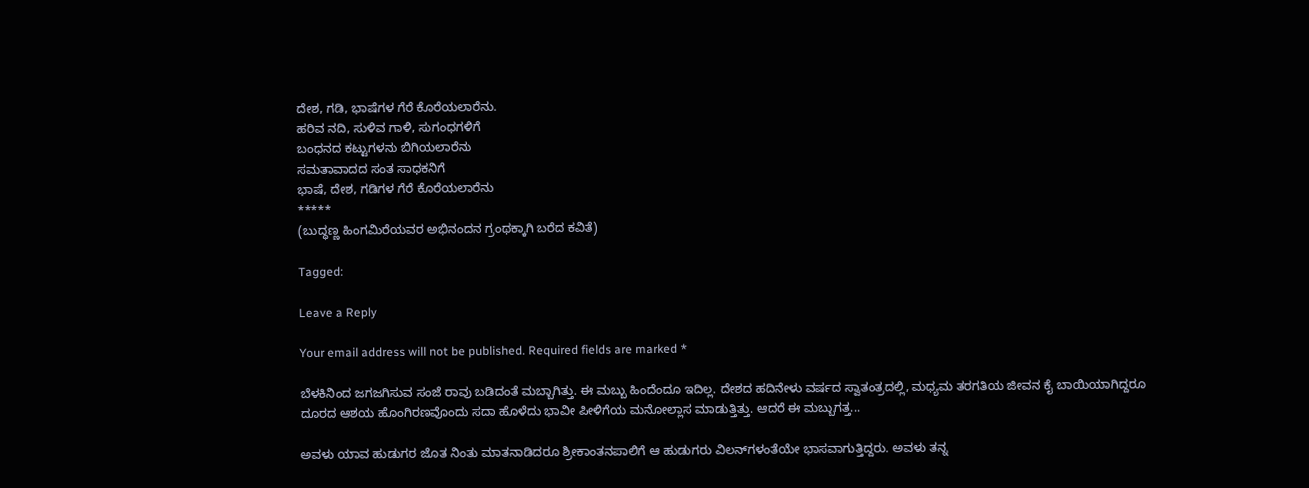ದೇಶ, ಗಡಿ, ಭಾಷೆಗಳ ಗೆರೆ ಕೊರೆಯಲಾರೆನು.
ಹರಿವ ನದಿ, ಸುಳಿವ ಗಾಳಿ, ಸುಗಂಧಗಳಿಗೆ
ಬಂಧನದ ಕಟ್ಟುಗಳನು ಬಿಗಿಯಲಾರೆನು
ಸಮತಾವಾದದ ಸಂತ ಸಾಧಕನಿಗೆ
ಭಾಷೆ, ದೇಶ, ಗಡಿಗಳ ಗೆರೆ ಕೊರೆಯಲಾರೆನು
*****
(ಬುದ್ಧಣ್ಣ ಹಿಂಗಮಿರೆಯವರ ಅಭಿನಂದನ ಗ್ರಂಥಕ್ಕಾಗಿ ಬರೆದ ಕವಿತೆ)

Tagged:

Leave a Reply

Your email address will not be published. Required fields are marked *

ಬೆಳಕಿನಿಂದ ಜಗಜಗಿಸುವ ಸಂಜೆ ರಾವು ಬಡಿದಂತೆ ಮಬ್ಬಾಗಿತ್ತು. ಈ ಮಬ್ಬು ಹಿಂದೆಂದೂ ಇದಿಲ್ಲ. ದೇಶದ ಹದಿನೇಳು ವರ್ಷದ ಸ್ವಾತಂತ್ರದಲ್ಲಿ, ಮಧ್ಯಮ ತರಗತಿಯ ಜೀವನ ಕೈ ಬಾಯಿಯಾಗಿದ್ದರೂ ದೂರದ ಆಶಯ ಹೊಂಗಿರಣವೊಂದು ಸದಾ ಹೊಳೆದು ಭಾವೀ ಪೀಳಿಗೆಯ ಮನೋಲ್ಲಾಸ ಮಾಡುತ್ತಿತ್ತು. ಆದರೆ ಈ ಮಬ್ಬುಗತ್ತ...

ಅವಳು ಯಾವ ಹುಡುಗರ ಜೊತ ನಿಂತು ಮಾತನಾಡಿದರೂ ಶ್ರೀಕಾಂತನಪಾಲಿಗೆ ಆ ಹುಡುಗರು ವಿಲನ್‌ಗಳಂತೆಯೇ ಭಾಸವಾಗುತ್ತಿದ್ದರು. ಅವಳು ತನ್ನ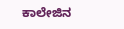ಕಾಲೇಜಿನ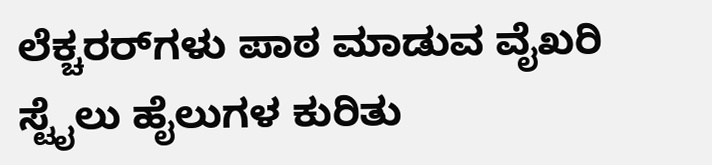ಲೆಕ್ಚರರ್‌ಗಳು ಪಾಠ ಮಾಡುವ ವೈಖರಿ ಸ್ಟೈಲು ಹೈಲುಗಳ ಕುರಿತು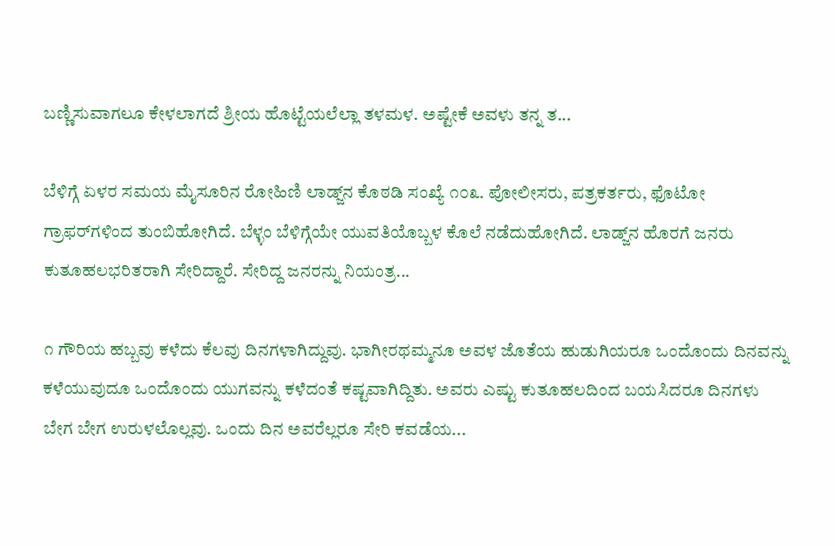ಬಣ್ಣಿಸುವಾಗಲೂ ಕೇಳಲಾಗದೆ ಶ್ರೀಯ ಹೊಟ್ಟೆಯಲೆಲ್ಲಾ ತಳಮಳ. ಅಷ್ಟೇಕೆ ಅವಳು ತನ್ನ ತ...

ಬೆಳಿಗ್ಗೆ ಏಳರ ಸಮಯ ಮೈಸೂರಿನ ರೋಹಿಣಿ ಲಾಡ್ಜ್‌ನ ಕೊಠಡಿ ಸಂಖ್ಯೆ ೧೦೩. ಪೋಲೀಸರು, ಪತ್ರಕರ್ತರು, ಫೊಟೋ ಗ್ರಾಫರ್‌ಗಳಿಂದ ತುಂಬಿಹೋಗಿದೆ. ಬೆಳ್ಳಂ ಬೆಳಿಗ್ಗೆಯೇ ಯುವತಿಯೊಬ್ಬಳ ಕೊಲೆ ನಡೆದುಹೋಗಿದೆ. ಲಾಡ್ಜ್‌ನ ಹೊರಗೆ ಜನರು ಕುತೂಹಲಭರಿತರಾಗಿ ಸೇರಿದ್ದಾರೆ. ಸೇರಿದ್ದ ಜನರನ್ನು ನಿಯಂತ್ರ...

೧ ಗೌರಿಯ ಹಬ್ಬವು ಕಳೆದು ಕೆಲವು ದಿನಗಳಾಗಿದ್ದುವು. ಭಾಗೀರಥಮ್ಮನೂ ಅವಳ ಜೊತೆಯ ಹುಡುಗಿಯರೂ ಒಂದೊಂದು ದಿನವನ್ನು ಕಳೆಯುವುದೂ ಒಂದೊಂದು ಯುಗವನ್ನು ಕಳೆದಂತೆ ಕಷ್ಟವಾಗಿದ್ದಿತು. ಅವರು ಎಷ್ಟು ಕುತೂಹಲದಿಂದ ಬಯಸಿದರೂ ದಿನಗಳು ಬೇಗ ಬೇಗ ಉರುಳಲೊಲ್ಲವು. ಒಂದು ದಿನ ಅವರೆಲ್ಲರೂ ಸೇರಿ ಕವಡೆಯ...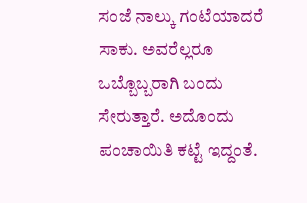ಸಂಜೆ ನಾಲ್ಕು ಗಂಟೆಯಾದರೆ ಸಾಕು. ಅವರೆಲ್ಲರೂ ಒಬ್ಬೊಬ್ಬರಾಗಿ ಬಂದು ಸೇರುತ್ತಾರೆ. ಅದೊಂದು ಪಂಚಾಯಿತಿ ಕಟ್ಟೆ ಇದ್ದಂತೆ.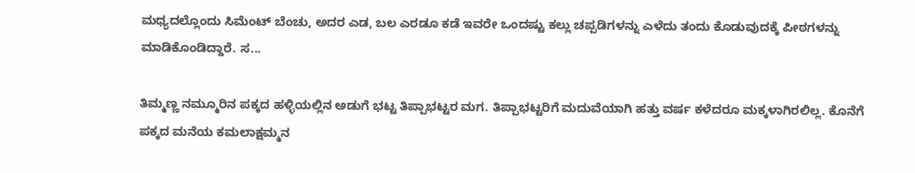ಮಧ್ಯದಲ್ಲೊಂದು ಸಿಮೆಂಟ್ ಬೆಂಚು, ಅದರ ಎಡ, ಬಲ ಎರಡೂ ಕಡೆ ಇವರೇ ಒಂದಷ್ಟು ಕಲ್ಲು ಚಪ್ಪಡಿಗಳನ್ನು ಎಳೆದು ತಂದು ಕೊಡುವುದಕ್ಕೆ ಪೀಠಗಳನ್ನು ಮಾಡಿಕೊಂಡಿದ್ದಾರೆ. ಸ...

ತಿಮ್ಮಣ್ಣ ನಮ್ಮೂರಿನ ಪಕ್ಕದ ಹಳ್ಳಿಯಲ್ಲಿನ ಅಡುಗೆ ಭಟ್ಟ ತಿಪ್ಪಾಭಟ್ಟರ ಮಗ. ತಿಪ್ಪಾಭಟ್ಟರಿಗೆ ಮದುವೆಯಾಗಿ ಹತ್ತು ವರ್ಷ ಕಳೆದರೂ ಮಕ್ಕಳಾಗಿರಲಿಲ್ಲ. ಕೊನೆಗೆ ಪಕ್ಕದ ಮನೆಯ ಕಮಲಾಕ್ಷಮ್ಮನ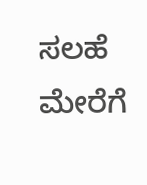ಸಲಹೆ ಮೇರೆಗೆ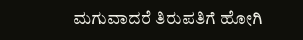ಮಗುವಾದರೆ ತಿರುಪತಿಗೆ ಹೋಗಿ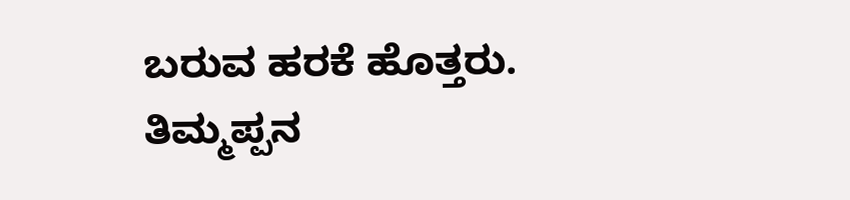ಬರುವ ಹರಕೆ ಹೊತ್ತರು. ತಿಮ್ಮಪ್ಪನ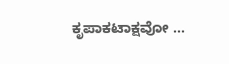ಕೃಪಾಕಟಾಕ್ಷವೋ ...